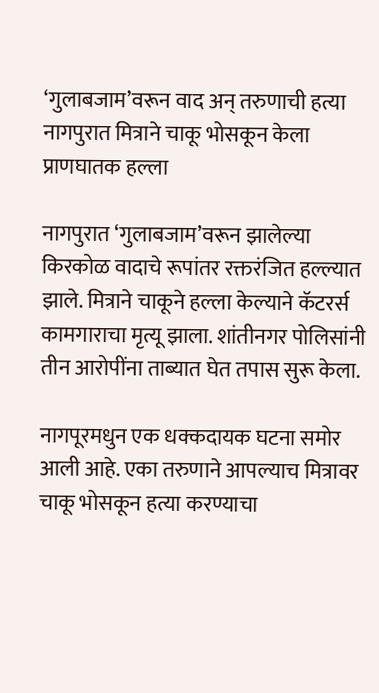‘गुलाबजाम’वरून वाद अन् तरुणाची हत्या नागपुरात मित्राने चाकू भोसकून केला प्राणघातक हल्ला

नागपुरात ‘गुलाबजाम’वरून झालेल्या किरकोळ वादाचे रूपांतर रक्तरंजित हल्ल्यात झाले. मित्राने चाकूने हल्ला केल्याने कॅटरर्स कामगाराचा मृत्यू झाला. शांतीनगर पोलिसांनी तीन आरोपींना ताब्यात घेत तपास सुरू केला.

नागपूरमधुन एक धक्कदायक घटना समोर आली आहे. एका तरुणाने आपल्याच मित्रावर चाकू भोसकून हत्या करण्याचा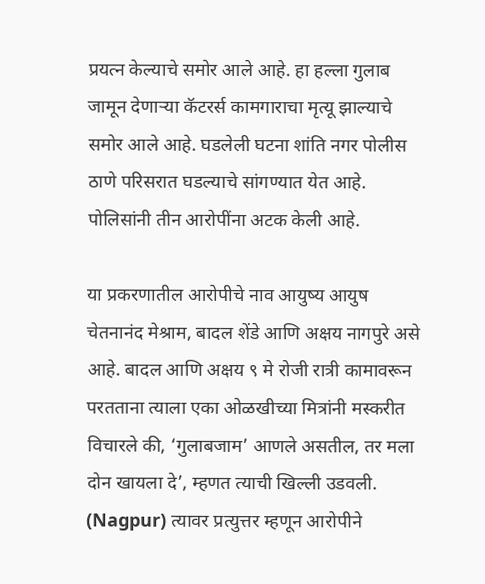प्रयत्न केल्याचे समोर आले आहे. हा हल्ला गुलाब जामून देणाऱ्या कॅटरर्स कामगाराचा मृत्यू झाल्याचे समोर आले आहे. घडलेली घटना शांति नगर पोलीस ठाणे परिसरात घडल्याचे सांगण्यात येत आहे. पोलिसांनी तीन आरोपींना अटक केली आहे.

या प्रकरणातील आरोपीचे नाव आयुष्य आयुष चेतनानंद मेश्राम, बादल शेंडे आणि अक्षय नागपुरे असे आहे. बादल आणि अक्षय ९ मे रोजी रात्री कामावरून परतताना त्याला एका ओळखीच्या मित्रांनी मस्करीत विचारले की, ‘गुलाबजाम’ आणले असतील, तर मला दोन खायला दे’, म्हणत त्याची खिल्ली उडवली. (Nagpur) त्यावर प्रत्युत्तर म्हणून आरोपीने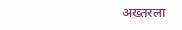अख्तरला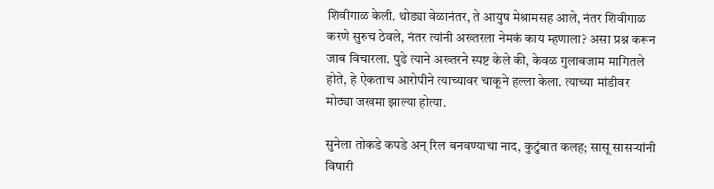शिवीगाळ केली. थोड्या वेळानंतर, ते आयुष मेश्रामसह आले, नंतर शिवीगाळ करणे सुरुच ठेवले, नंतर त्यांनी अख्तरला नेमकं काय म्हणाला? असा प्रश्न करून जाब विचारला. पुढे त्याने अख्तरने स्पष्ट केले की, केवळ गुलाबजाम मागितले होते, हे ऐकताच आरोपीने त्याच्यावर चाकूने हल्ला केला. त्याच्या मांडीवर मोठ्या जखमा झाल्या होत्या.

सुनेला तोकडे कपडे अन् रिल बनवण्याचा नाद, कुटुंबात कलह; सासू सासऱ्यांनी विषारी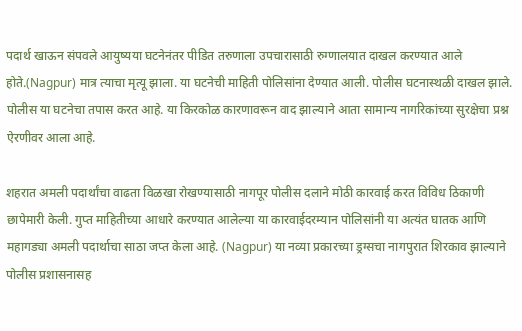पदार्थ खाऊन संपवले आयुष्यया घटनेनंतर पीडित तरुणाला उपचारासाठी रुग्णालयात दाखल करण्यात आले होते.(Nagpur) मात्र त्याचा मृत्यू झाला. या घटनेची माहिती पोलिसांना देण्यात आली. पोलीस घटनास्थळी दाखल झाले. पोलीस या घटनेचा तपास करत आहे. या किरकोळ कारणावरून वाद झाल्याने आता सामान्य नागरिकांच्या सुरक्षेचा प्रश्न ऐरणीवर आला आहे.

शहरात अमली पदार्थांचा वाढता विळखा रोखण्यासाठी नागपूर पोलीस दलाने मोठी कारवाई करत विविध ठिकाणी छापेमारी केली. गुप्त माहितीच्या आधारे करण्यात आलेल्या या कारवाईदरम्यान पोलिसांनी या अत्यंत घातक आणि महागड्या अमली पदार्थाचा साठा जप्त केला आहे. (Nagpur) या नव्या प्रकारच्या ड्रग्सचा नागपुरात शिरकाव झाल्याने पोलीस प्रशासनासह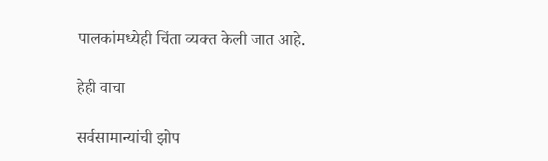पालकांमध्येही चिंता व्यक्त केली जात आहे.

हेही वाचा

सर्वसामान्यांची झोप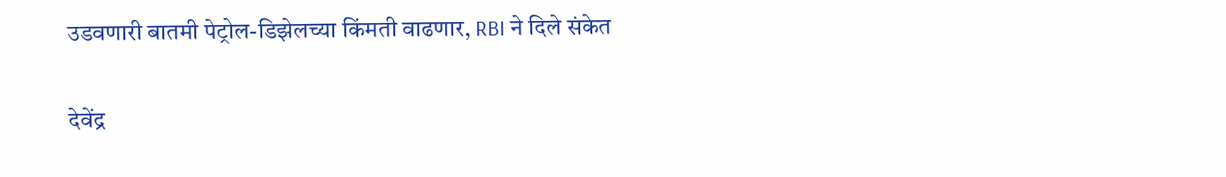उडवणारी बातमी पेट्रोल-डिझेलच्या किंमती वाढणार, RBI ने दिले संकेत

देवेंद्र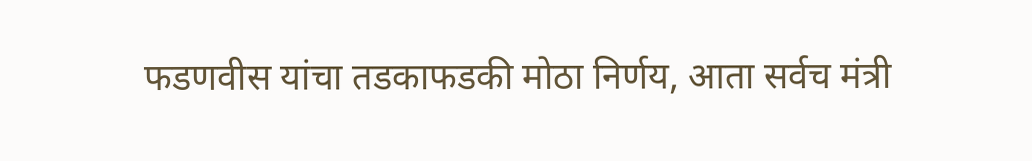फडणवीस यांचा तडकाफडकी मोठा निर्णय, आता सर्वच मंत्री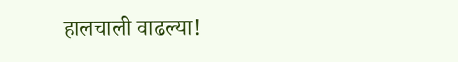हालचाली वाढल्या!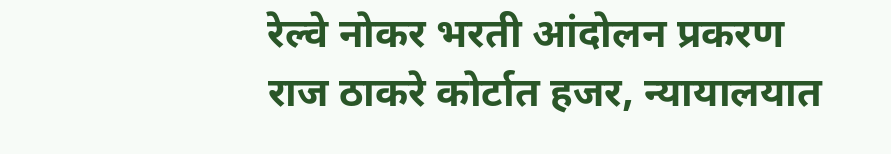रेल्वे नोकर भरती आंदोलन प्रकरण राज ठाकरे कोर्टात हजर, न्यायालयात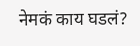नेमकं काय घडलं?